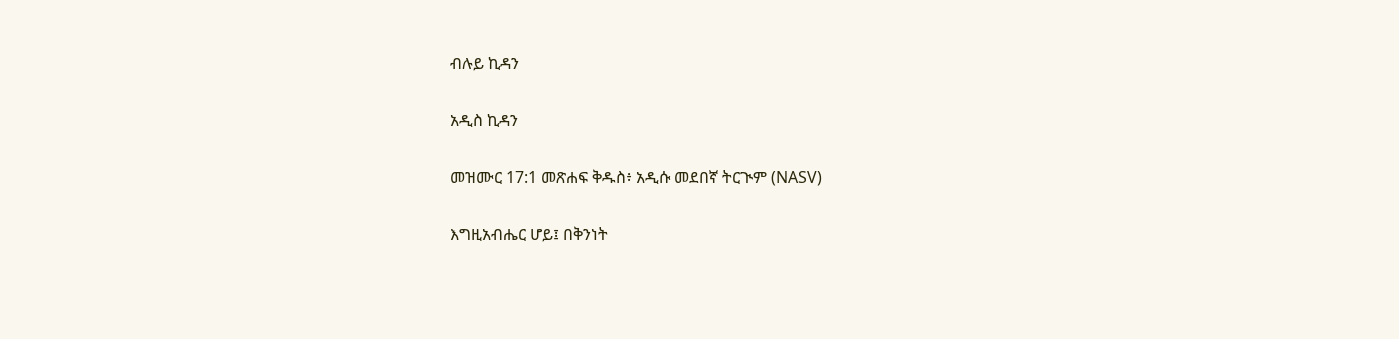ብሉይ ኪዳን

አዲስ ኪዳን

መዝሙር 17:1 መጽሐፍ ቅዱስ፥ አዲሱ መደበኛ ትርጒም (NASV)

እግዚአብሔር ሆይ፤ በቅንነት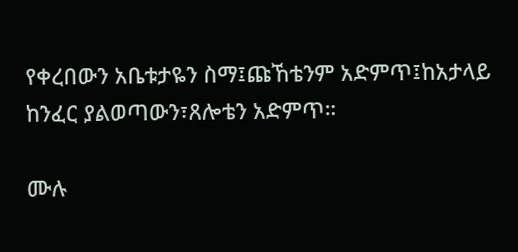የቀረበውን አቤቱታዬን ስማ፤ጩኸቴንም አድምጥ፤ከአታላይ ከንፈር ያልወጣውን፣ጸሎቴን አድምጥ።

ሙሉ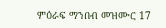ምዕራፍ ማንበብ መዝሙር 17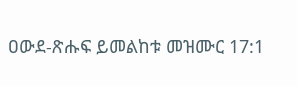ዐውደ-ጽሑፍ ይመልከቱ መዝሙር 17:1